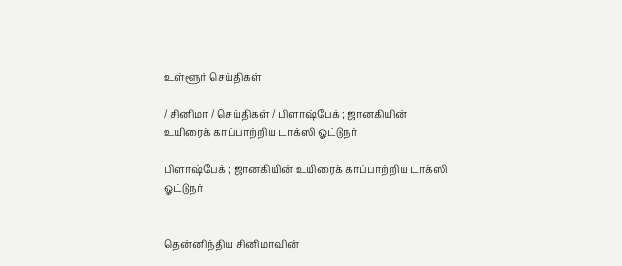உள்ளூர் செய்திகள்

/ சினிமா / செய்திகள் / பிளாஷ்பேக் ; ஜானகியின் உயிரைக் காப்பாற்றிய டாக்ஸி ஓட்டுநர்

பிளாஷ்பேக் ; ஜானகியின் உயிரைக் காப்பாற்றிய டாக்ஸி ஓட்டுநர்


தென்னிந்திய சினிமாவின்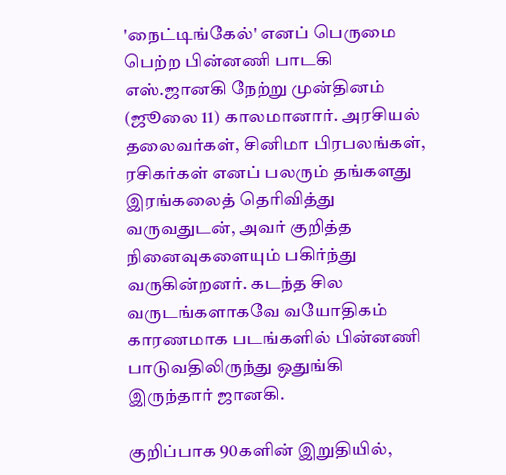'நைட்டிங்கேல்' எனப் பெருமை பெற்ற பின்னணி பாடகி எஸ்.ஜானகி நேற்று முன்தினம் (ஜூலை 11) காலமானார். அரசியல் தலைவர்கள், சினிமா பிரபலங்கள், ரசிகர்கள் எனப் பலரும் தங்களது இரங்கலைத் தெரிவித்து வருவதுடன், அவர் குறித்த நினைவுகளையும் பகிர்ந்து வருகின்றனர். கடந்த சில வருடங்களாகவே வயோதிகம் காரணமாக படங்களில் பின்னணி பாடுவதிலிருந்து ஒதுங்கி இருந்தார் ஜானகி.

குறிப்பாக 90களின் இறுதியில்,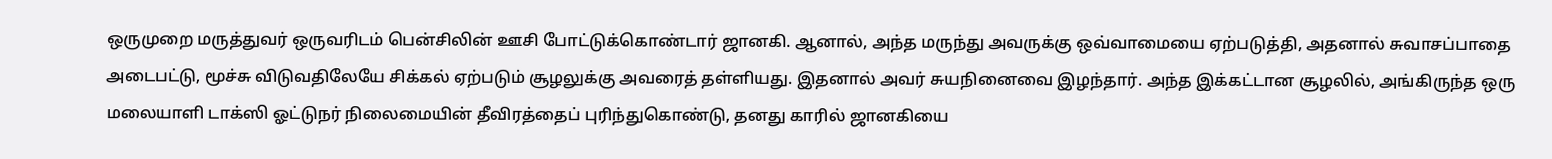ஒருமுறை மருத்துவர் ஒருவரிடம் பென்சிலின் ஊசி போட்டுக்கொண்டார் ஜானகி. ஆனால், அந்த மருந்து அவருக்கு ஒவ்வாமையை ஏற்படுத்தி, அதனால் சுவாசப்பாதை அடைபட்டு, மூச்சு விடுவதிலேயே சிக்கல் ஏற்படும் சூழலுக்கு அவரைத் தள்ளியது. இதனால் அவர் சுயநினைவை இழந்தார். அந்த இக்கட்டான சூழலில், அங்கிருந்த ஒரு மலையாளி டாக்ஸி ஓட்டுநர் நிலைமையின் தீவிரத்தைப் புரிந்துகொண்டு, தனது காரில் ஜானகியை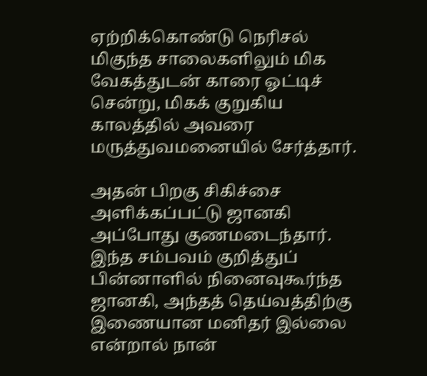ஏற்றிக்கொண்டு நெரிசல் மிகுந்த சாலைகளிலும் மிக வேகத்துடன் காரை ஓட்டிச் சென்று, மிகக் குறுகிய காலத்தில் அவரை மருத்துவமனையில் சேர்த்தார்.

அதன் பிறகு சிகிச்சை அளிக்கப்பட்டு ஜானகி அப்போது குணமடைந்தார். இந்த சம்பவம் குறித்துப் பின்னாளில் நினைவுகூர்ந்த ஜானகி, அந்தத் தெய்வத்திற்கு இணையான மனிதர் இல்லை என்றால் நான்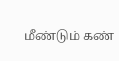மீண்டும் கண்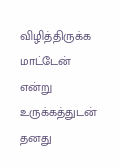விழித்திருக்க மாட்டேன் என்று உருக்கத்துடன் தனது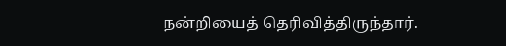நன்றியைத் தெரிவித்திருந்தார்.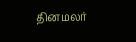தினமலர்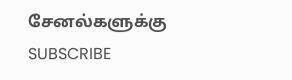சேனல்களுக்கு SUBSCRIBE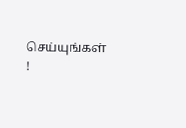செய்யுங்கள் !